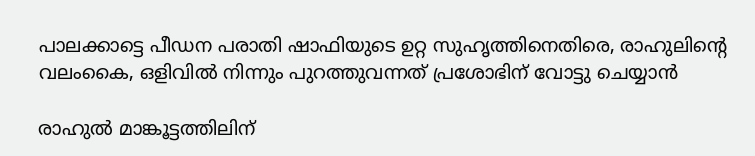പാലക്കാട്ടെ പീഡന പരാതി ഷാഫിയുടെ ഉറ്റ സുഹൃത്തിനെതിരെ, രാഹുലിന്റെ വലംകൈ, ഒളിവില്‍ നിന്നും പുറത്തുവന്നത് പ്രശോഭിന് വോട്ടു ചെയ്യാന്‍

രാഹുല്‍ മാങ്കൂട്ടത്തിലിന്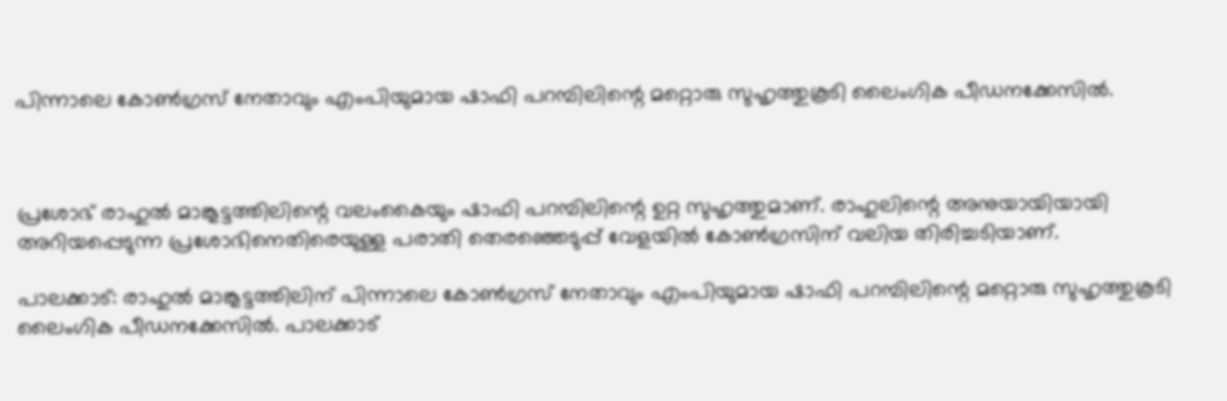പിന്നാലെ കോണ്‍ഗ്രസ് നേതാവും എംപിയുമായ ഷാഫി പറമ്പിലിന്റെ മറ്റൊരു സുഹൃത്തുകൂടി ലൈംഗിക പീഡനക്കേസില്‍.



പ്രശോഭ് രാഹുല്‍ മാങ്കൂട്ടത്തിലിന്റെ വലംകൈയും ഷാഫി പറമ്പിലിന്റെ ഉറ്റ സുഹൃത്തുമാണ്. രാഹുലിന്റെ അനുയായിയായി അറിയപ്പെടുന്ന പ്രശോഭിനെതിരെയുള്ള പരാതി തെരഞ്ഞെടുപ്പ് വേളയില്‍ കോണ്‍ഗ്രസിന് വലിയ തിരിച്ചടിയാണ്.

പാലക്കാട്: രാഹുല്‍ മാങ്കൂട്ടത്തിലിന് പിന്നാലെ കോണ്‍ഗ്രസ് നേതാവും എംപിയുമായ ഷാഫി പറമ്പിലിന്റെ മറ്റൊരു സുഹൃത്തുകൂടി ലൈംഗിക പീഡനക്കേസില്‍. പാലക്കാട്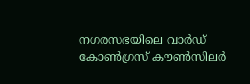നഗരസഭയിലെ വാര്‍ഡ് കോണ്‍ഗ്രസ് കൗണ്‍സിലര്‍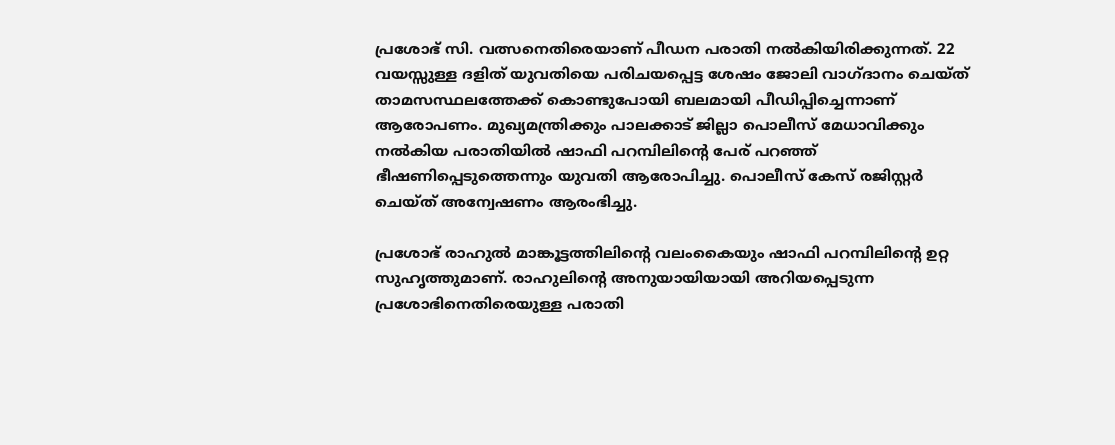പ്രശോഭ് സി. വത്സനെതിരെയാണ് പീഡന പരാതി നല്‍കിയിരിക്കുന്നത്. 22 വയസ്സുള്ള ദളിത് യുവതിയെ പരിചയപ്പെട്ട ശേഷം ജോലി വാഗ്ദാനം ചെയ്ത് താമസസ്ഥലത്തേക്ക് കൊണ്ടുപോയി ബലമായി പീഡിപ്പിച്ചെന്നാണ് ആരോപണം. മുഖ്യമന്ത്രിക്കും പാലക്കാട് ജില്ലാ പൊലീസ് മേധാവിക്കും നല്‍കിയ പരാതിയില്‍ ഷാഫി പറമ്പിലിന്റെ പേര് പറഞ്ഞ് ഭീഷണിപ്പെടുത്തെന്നും യുവതി ആരോപിച്ചു. പൊലീസ് കേസ് രജിസ്റ്റര്‍ ചെയ്ത് അന്വേഷണം ആരംഭിച്ചു.

പ്രശോഭ് രാഹുല്‍ മാങ്കൂട്ടത്തിലിന്റെ വലംകൈയും ഷാഫി പറമ്പിലിന്റെ ഉറ്റ സുഹൃത്തുമാണ്. രാഹുലിന്റെ അനുയായിയായി അറിയപ്പെടുന്ന പ്രശോഭിനെതിരെയുള്ള പരാതി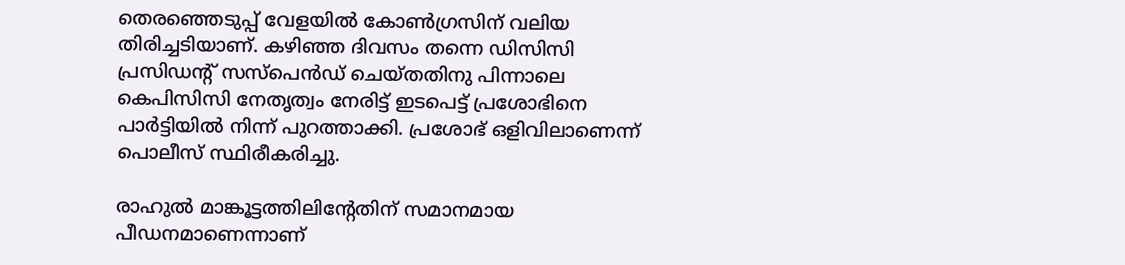തെരഞ്ഞെടുപ്പ് വേളയില്‍ കോണ്‍ഗ്രസിന് വലിയ തിരിച്ചടിയാണ്. കഴിഞ്ഞ ദിവസം തന്നെ ഡിസിസി പ്രസിഡന്റ് സസ്‌പെന്‍ഡ് ചെയ്തതിനു പിന്നാലെ കെപിസിസി നേതൃത്വം നേരിട്ട് ഇടപെട്ട് പ്രശോഭിനെ പാര്‍ട്ടിയില്‍ നിന്ന് പുറത്താക്കി. പ്രശോഭ് ഒളിവിലാണെന്ന് പൊലീസ് സ്ഥിരീകരിച്ചു.

രാഹുല്‍ മാങ്കൂട്ടത്തിലിന്റേതിന് സമാനമായ പീഡനമാണെന്നാണ്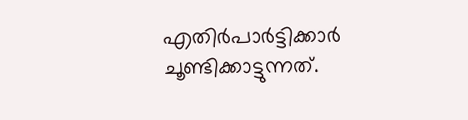എതിര്‍പാര്‍ട്ടിക്കാര്‍ ചൂണ്ടിക്കാട്ടുന്നത്.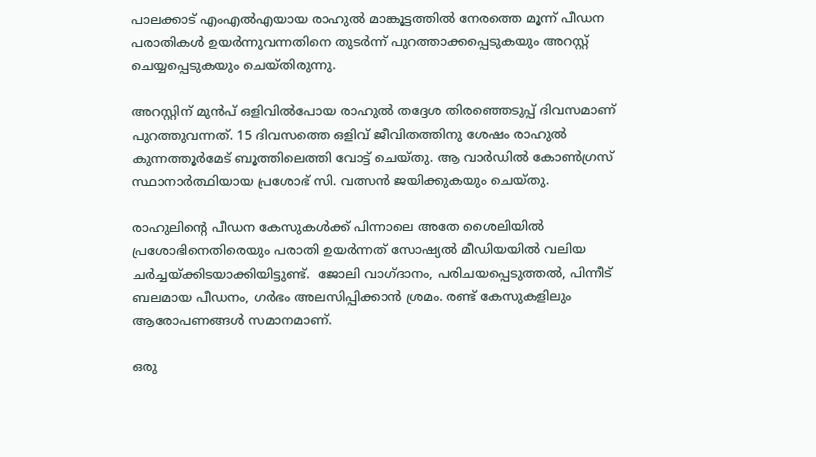പാലക്കാട് എംഎല്‍എയായ രാഹുല്‍ മാങ്കൂട്ടത്തില്‍ നേരത്തെ മൂന്ന് പീഡന പരാതികള്‍ ഉയര്‍ന്നുവന്നതിനെ തുടര്‍ന്ന് പുറത്താക്കപ്പെടുകയും അറസ്റ്റ് ചെയ്യപ്പെടുകയും ചെയ്തിരുന്നു.

അറസ്റ്റിന് മുന്‍പ് ഒളിവില്‍പോയ രാഹുല്‍ തദ്ദേശ തിരഞ്ഞെടുപ്പ് ദിവസമാണ് പുറത്തുവന്നത്. 15 ദിവസത്തെ ഒളിവ് ജീവിതത്തിനു ശേഷം രാഹുല്‍ കുന്നത്തൂര്‍മേട് ബൂത്തിലെത്തി വോട്ട് ചെയ്തു. ആ വാര്‍ഡില്‍ കോണ്‍ഗ്രസ് സ്ഥാനാര്‍ത്ഥിയായ പ്രശോഭ് സി. വത്സന്‍ ജയിക്കുകയും ചെയ്തു.

രാഹുലിന്റെ പീഡന കേസുകള്‍ക്ക് പിന്നാലെ അതേ ശൈലിയില്‍ പ്രശോഭിനെതിരെയും പരാതി ഉയര്‍ന്നത് സോഷ്യല്‍ മീഡിയയില്‍ വലിയ ചര്‍ച്ചയ്ക്കിടയാക്കിയിട്ടുണ്ട്.  ജോലി വാഗ്ദാനം, പരിചയപ്പെടുത്തല്‍, പിന്നീട് ബലമായ പീഡനം, ഗര്‍ഭം അലസിപ്പിക്കാന്‍ ശ്രമം. രണ്ട് കേസുകളിലും ആരോപണങ്ങള്‍ സമാനമാണ്.

ഒരു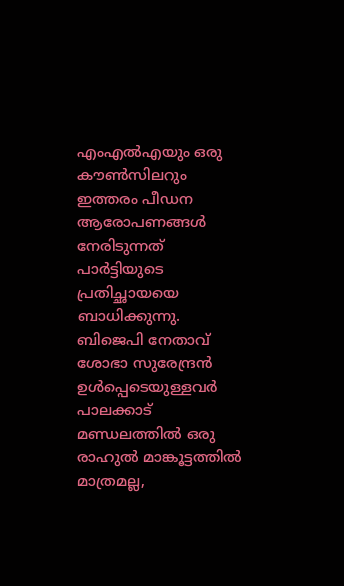എംഎല്‍എയും ഒരു കൗണ്‍സിലറും ഇത്തരം പീഡന ആരോപണങ്ങള്‍ നേരിടുന്നത് പാര്‍ട്ടിയുടെ പ്രതിച്ഛായയെ ബാധിക്കുന്നു. ബിജെപി നേതാവ് ശോഭാ സുരേന്ദ്രന്‍ ഉള്‍പ്പെടെയുള്ളവര്‍ പാലക്കാട് മണ്ഡലത്തില്‍ ഒരു രാഹുല്‍ മാങ്കൂട്ടത്തില്‍ മാത്രമല്ല,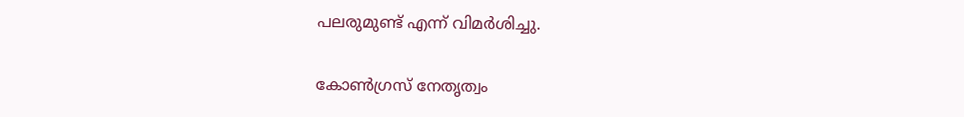പലരുമുണ്ട് എന്ന് വിമര്‍ശിച്ചു.

കോണ്‍ഗ്രസ് നേതൃത്വം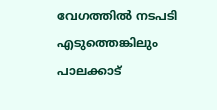വേഗത്തില്‍ നടപടി എടുത്തെങ്കിലും പാലക്കാട്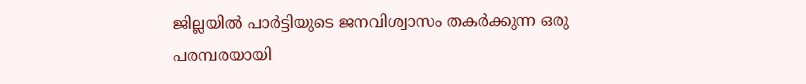ജില്ലയില്‍ പാര്‍ട്ടിയുടെ ജനവിശ്വാസം തകര്‍ക്കുന്ന ഒരു പരമ്പരയായി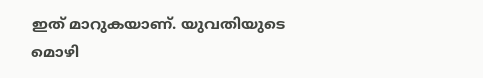ഇത് മാറുകയാണ്. യുവതിയുടെ മൊഴി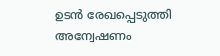ഉടന്‍ രേഖപ്പെടുത്തി അന്വേഷണം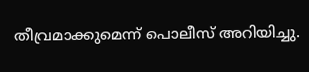തീവ്രമാക്കുമെന്ന് പൊലീസ് അറിയിച്ചു.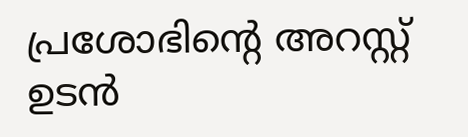പ്രശോഭിന്റെ അറസ്റ്റ് ഉടന്‍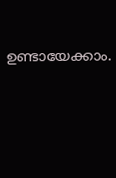ഉണ്ടായേക്കാം.